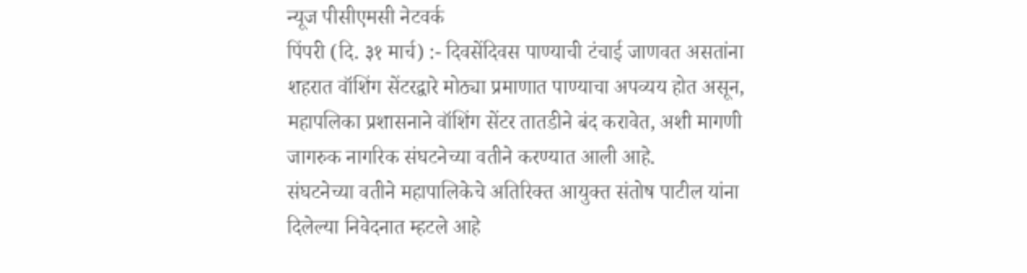न्यूज पीसीएमसी नेटवर्क
पिंपरी (दि. ३१ मार्च) :- दिवसेंदिवस पाण्याची टंचाई जाणवत असतांना शहरात वॉशिंग सेंटरद्वारे मोठ्या प्रमाणात पाण्याचा अपव्यय होत असून, महापलिका प्रशासनाने वॉशिंग सेंटर तातडीने बंद करावेत, अशी मागणी जागरुक नागरिक संघटनेच्या वतीने करण्यात आली आहे.
संघटनेच्या वतीने महापालिकेचे अतिरिक्त आयुक्त संतोष पाटील यांना दिलेल्या निवेदनात म्हटले आहे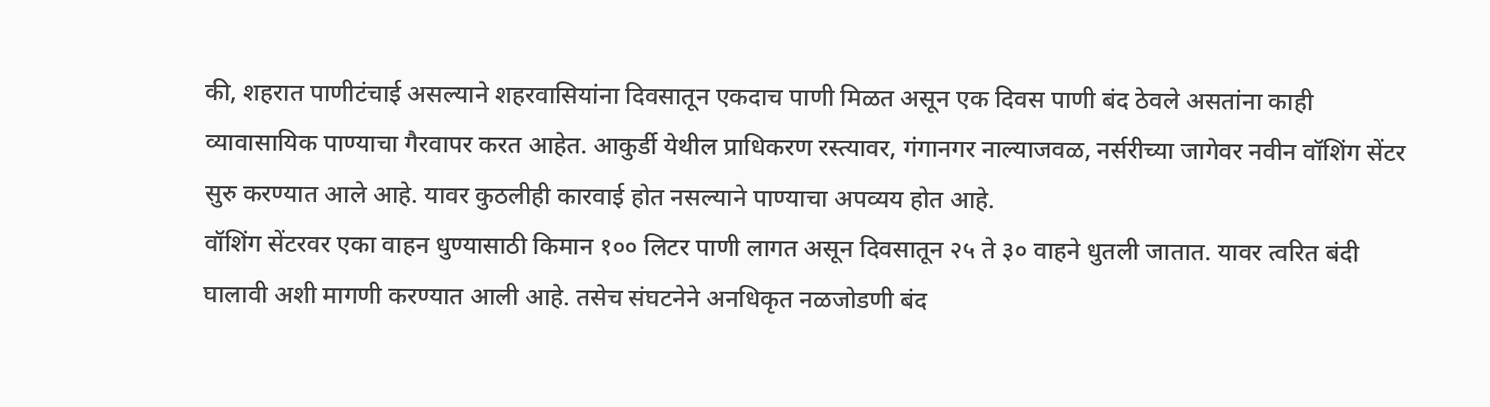की, शहरात पाणीटंचाई असल्याने शहरवासियांना दिवसातून एकदाच पाणी मिळत असून एक दिवस पाणी बंद ठेवले असतांना काही व्यावासायिक पाण्याचा गैरवापर करत आहेत. आकुर्डी येथील प्राधिकरण रस्त्यावर, गंगानगर नाल्याजवळ, नर्सरीच्या जागेवर नवीन वॉशिंग सेंटर सुरु करण्यात आले आहे. यावर कुठलीही कारवाई होत नसल्याने पाण्याचा अपव्यय होत आहे.
वॉशिंग सेंटरवर एका वाहन धुण्यासाठी किमान १०० लिटर पाणी लागत असून दिवसातून २५ ते ३० वाहने धुतली जातात. यावर त्वरित बंदी घालावी अशी मागणी करण्यात आली आहे. तसेच संघटनेने अनधिकृत नळजोडणी बंद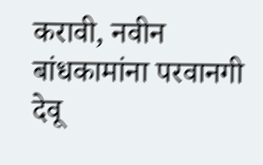करावी, नवीन बांधकामांना परवानगी देवू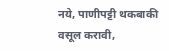नये, पाणीपट्टी थकबाकी वसूल करावी,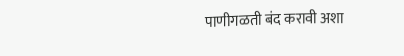पाणीगळती बंद करावी अशा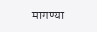मागण्या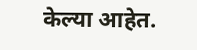केल्या आहेत.